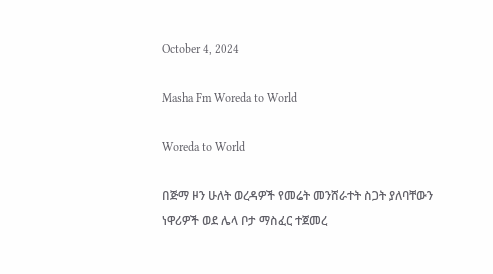October 4, 2024

Masha Fm Woreda to World

Woreda to World

በጅማ ዞን ሁለት ወረዳዎች የመሬት መንሸራተት ስጋት ያለባቸውን ነዋሪዎች ወደ ሌላ ቦታ ማስፈር ተጀመረ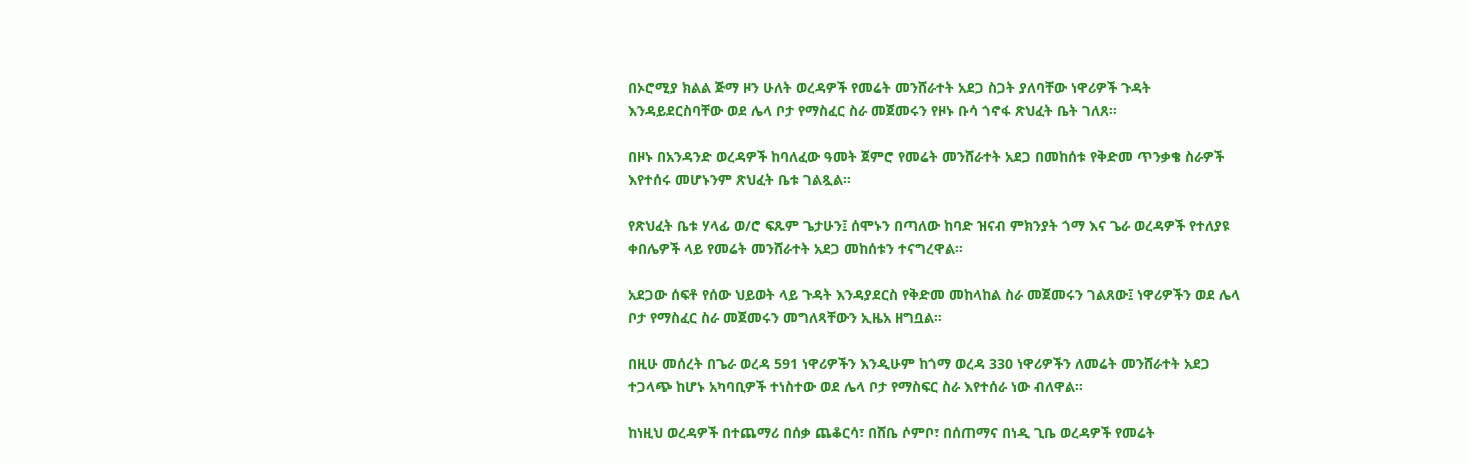በኦሮሚያ ክልል ጅማ ዞን ሁለት ወረዳዎች የመሬት መንሸራተት አደጋ ስጋት ያለባቸው ነዋሪዎች ጉዳት እንዳይደርስባቸው ወደ ሌላ ቦታ የማስፈር ስራ መጀመሩን የዞኑ ቡሳ ጎኖፋ ጽህፈት ቤት ገለጸ።

በዞኑ በአንዳንድ ወረዳዎች ከባለፈው ዓመት ጀምሮ የመሬት መንሸራተት አደጋ በመከሰቱ የቅድመ ጥንቃቄ ስራዎች እየተሰሩ መሆኑንም ጽህፈት ቤቱ ገልጿል።

የጽህፈት ቤቱ ሃላፊ ወ/ሮ ፍጹም ጌታሁን፤ ሰሞኑን በጣለው ከባድ ዝናብ ምክንያት ጎማ እና ጌራ ወረዳዎች የተለያዩ ቀበሌዎች ላይ የመሬት መንሸራተት አደጋ መከሰቱን ተናግረዋል።

አደጋው ሰፍቶ የሰው ህይወት ላይ ጉዳት እንዳያደርስ የቅድመ መከላከል ስራ መጀመሩን ገልጸው፤ ነዋሪዎችን ወደ ሌላ ቦታ የማስፈር ስራ መጀመሩን መግለጻቸውን ኢዜአ ዘግቧል።

በዚሁ መሰረት በጌራ ወረዳ 591 ነዋሪዎችን እንዲሁም ከጎማ ወረዳ 330 ነዋሪዎችን ለመሬት መንሸራተት አደጋ ተጋላጭ ከሆኑ አካባቢዎች ተነስተው ወደ ሌላ ቦታ የማስፍር ስራ እየተሰራ ነው ብለዋል።

ከነዚህ ወረዳዎች በተጨማሪ በሰቃ ጨቆርሳ፣ በሸቤ ሶምቦ፣ በሰጠማና በነዲ ጊቤ ወረዳዎች የመሬት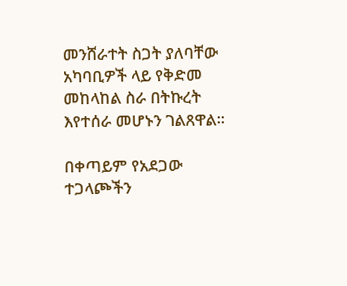መንሸራተት ስጋት ያለባቸው አካባቢዎች ላይ የቅድመ መከላከል ስራ በትኩረት እየተሰራ መሆኑን ገልጸዋል።

በቀጣይም የአደጋው ተጋላጮችን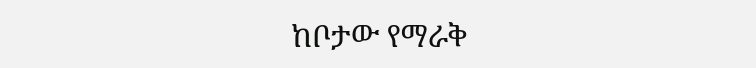ከቦታው የማራቅ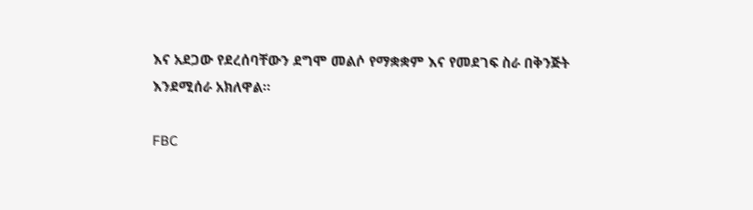እና አደጋው የደረሰባቸውን ደግሞ መልሶ የማቋቋም እና የመደገፍ ስራ በቅንጅት እንደሚሰራ አክለዋል።

FBC